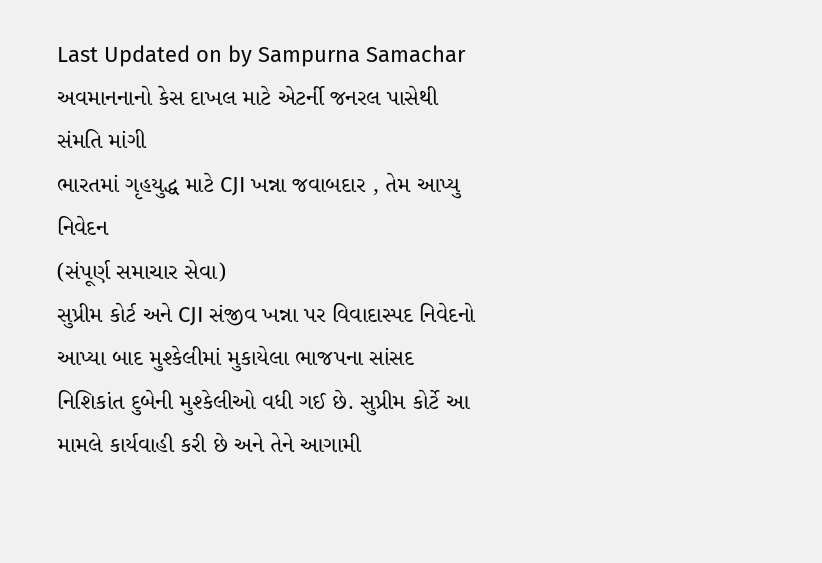Last Updated on by Sampurna Samachar
અવમાનનાનો કેસ દાખલ માટે એટર્ની જનરલ પાસેથી સંમતિ માંગી
ભારતમાં ગૃહયુદ્ધ માટે CJI ખન્ના જવાબદાર , તેમ આપ્યુ નિવેદન
(સંપૂર્ણ સમાચાર સેવા)
સુપ્રીમ કોર્ટ અને CJI સંજીવ ખન્ના પર વિવાદાસ્પદ નિવેદનો આપ્યા બાદ મુશ્કેલીમાં મુકાયેલા ભાજપના સાંસદ નિશિકાંત દુબેની મુશ્કેલીઓ વધી ગઈ છે. સુપ્રીમ કોર્ટે આ મામલે કાર્યવાહી કરી છે અને તેને આગામી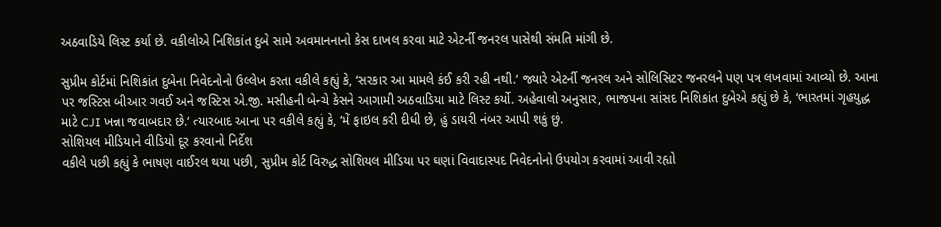અઠવાડિયે લિસ્ટ કર્યા છે. વકીલોએ નિશિકાંત દુબે સામે અવમાનનાનો કેસ દાખલ કરવા માટે એટર્ની જનરલ પાસેથી સંમતિ માંગી છે.

સુપ્રીમ કોર્ટમાં નિશિકાંત દુબેના નિવેદનોનો ઉલ્લેખ કરતા વકીલે કહ્યું કે, ‘સરકાર આ મામલે કંઈ કરી રહી નથી.‘ જ્યારે એટર્ની જનરલ અને સોલિસિટર જનરલને પણ પત્ર લખવામાં આવ્યો છે. આના પર જસ્ટિસ બીઆર ગવઈ અને જસ્ટિસ એ.જી. મસીહની બેન્ચે કેસને આગામી અઠવાડિયા માટે લિસ્ટ કર્યો. અહેવાલો અનુસાર, ભાજપના સાંસદ નિશિકાંત દુબેએ કહ્યું છે કે, ‘ભારતમાં ગૃહયુદ્ધ માટે CJI ખન્ના જવાબદાર છે.‘ ત્યારબાદ આના પર વકીલે કહ્યું કે, ‘મેં ફાઇલ કરી દીધી છે, હું ડાયરી નંબર આપી શકું છું.
સોશિયલ મીડિયાને વીડિયો દૂર કરવાનો નિર્દેશ
વકીલે પછી કહ્યું કે ભાષણ વાઈરલ થયા પછી, સુપ્રીમ કોર્ટ વિરુદ્ધ સોશિયલ મીડિયા પર ઘણાં વિવાદાસ્પદ નિવેદનોનો ઉપયોગ કરવામાં આવી રહ્યો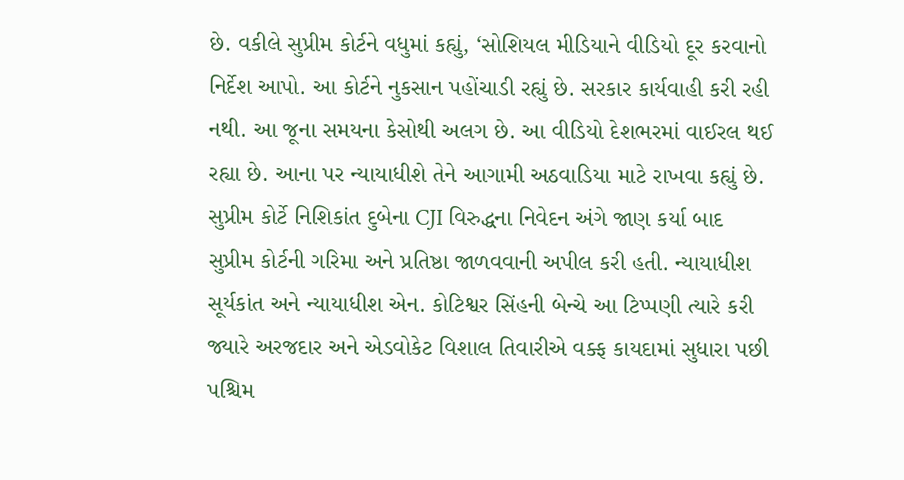છે. વકીલે સુપ્રીમ કોર્ટને વધુમાં કહ્યું, ‘સોશિયલ મીડિયાને વીડિયો દૂર કરવાનો નિર્દેશ આપો. આ કોર્ટને નુકસાન પહોંચાડી રહ્યું છે. સરકાર કાર્યવાહી કરી રહી નથી. આ જૂના સમયના કેસોથી અલગ છે. આ વીડિયો દેશભરમાં વાઈરલ થઈ રહ્યા છે. આના પર ન્યાયાધીશે તેને આગામી અઠવાડિયા માટે રાખવા કહ્યું છે.
સુપ્રીમ કોર્ટે નિશિકાંત દુબેના CJI વિરુદ્ધના નિવેદન અંગે જાણ કર્યા બાદ સુપ્રીમ કોર્ટની ગરિમા અને પ્રતિષ્ઠા જાળવવાની અપીલ કરી હતી. ન્યાયાધીશ સૂર્યકાંત અને ન્યાયાધીશ એન. કોટિશ્વર સિંહની બેન્ચે આ ટિપ્પણી ત્યારે કરી જ્યારે અરજદાર અને એડવોકેટ વિશાલ તિવારીએ વક્ફ કાયદામાં સુધારા પછી પશ્ચિમ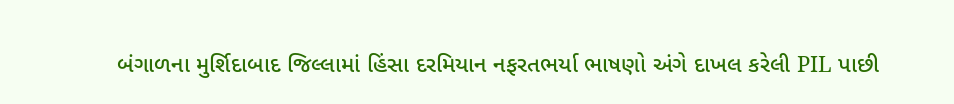બંગાળના મુર્શિદાબાદ જિલ્લામાં હિંસા દરમિયાન નફરતભર્યા ભાષણો અંગે દાખલ કરેલી PIL પાછી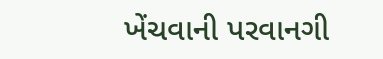ખેંચવાની પરવાનગી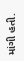માંગી હતી.